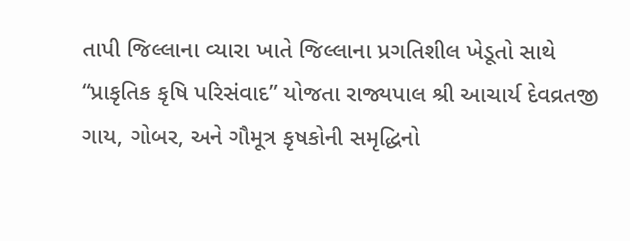તાપી જિલ્લાના વ્યારા ખાતે જિલ્લાના પ્રગતિશીલ ખેડૂતો સાથે “પ્રાકૃતિક કૃષિ પરિસંવાદ” યોજતા રાજ્યપાલ શ્રી આચાર્ય દેવવ્રતજી
ગાય, ગોબર, અને ગૌમૂત્ર કૃષકોની સમૃદ્ધિનો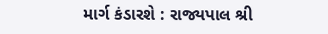માર્ગ કંડારશે : રાજ્યપાલ શ્રી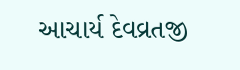આચાર્ય દેવવ્રતજી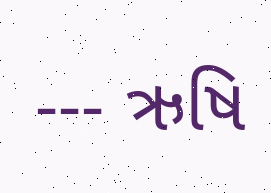--- ઋષિ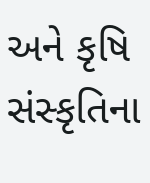અને કૃષિ સંસ્કૃતિના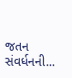જતન સંવર્ધનની...